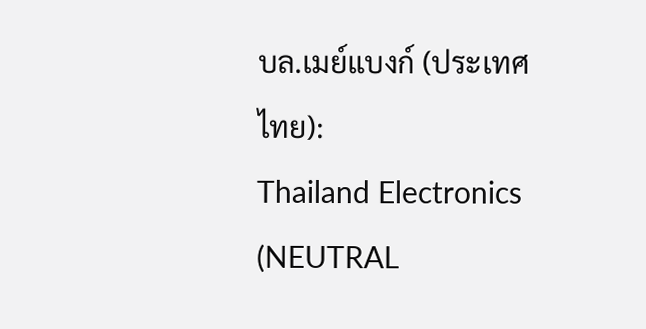บล.เมย์แบงก์ (ประเทศไทย):
Thailand Electronics (NEUTRAL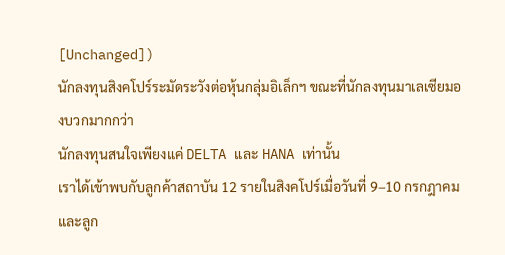[Unchanged])
นักลงทุนสิงคโปร์ระมัดระวังต่อหุ้นกลุ่มอิเล็กฯ ขณะที่นักลงทุนมาเลเซียมองบวกมากกว่า
นักลงทุนสนใจเพียงแค่ DELTA และ HANA เท่านั้น
เราได้เข้าพบกับลูกค้าสถาบัน 12 รายในสิงคโปร์เมื่อวันที่ 9–10 กรกฎาคม และลูก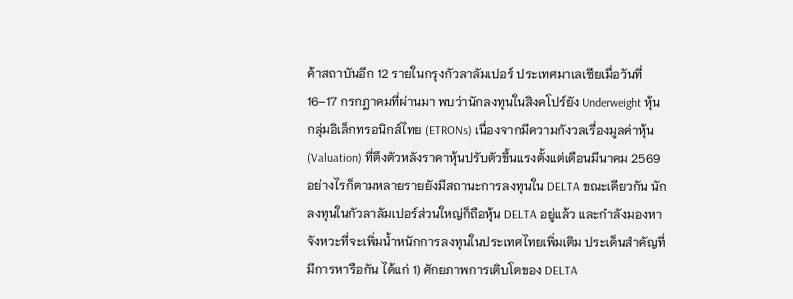ค้าสถาบันอีก 12 รายในกรุงกัวลาลัมเปอร์ ประเทศมาเลเซียเมื่อวันที่ 16–17 กรกฎาคมที่ผ่านมา พบว่านักลงทุนในสิงคโปร์ยัง Underweight หุ้นกลุ่มอิเล็กทรอนิกส์ไทย (ETRONs) เนื่องจากมีความกังวลเรื่องมูลค่าหุ้น (Valuation) ที่ตึงตัวหลังราคาหุ้นปรับตัวขึ้นแรงตั้งแต่เดือนมีนาคม 2569 อย่างไรก็ตามหลายรายยังมีสถานะการลงทุนใน DELTA ขณะเดียวกัน นักลงทุนในกัวลาลัมเปอร์ส่วนใหญ่ก็ถือหุ้น DELTA อยู่แล้ว และกำลังมองหาจังหวะที่จะเพิ่มน้ำหนักการลงทุนในประเทศไทยเพิ่มเติม ประเด็นสำคัญที่มีการหารือกัน ได้แก่ 1) ศักยภาพการเติบโตของ DELTA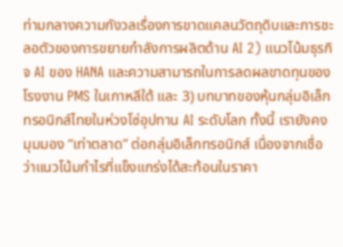ท่ามกลางความกังวลเรื่องการขาดแคลนวัตถุดิบและการชะลอตัวของการขยายกำลังการผลิตด้าน AI 2) แนวโน้มธุรกิจ AI ของ HANA และความสามารถในการลดผลขาดทุนของโรงงาน PMS ในเกาหลีใต้ และ 3) บทบาทของหุ้นกลุ่มอิเล็กทรอนิกส์ไทยในห่วงโซ่อุปทาน AI ระดับโลก ทั้งนี้ เรายังคงมุมมอง “เท่าตลาด” ต่อกลุ่มอิเล็กทรอนิกส์ เนื่องจากเชื่อว่าแนวโน้มกำไรที่แข็งแกร่งได้สะท้อนในราคา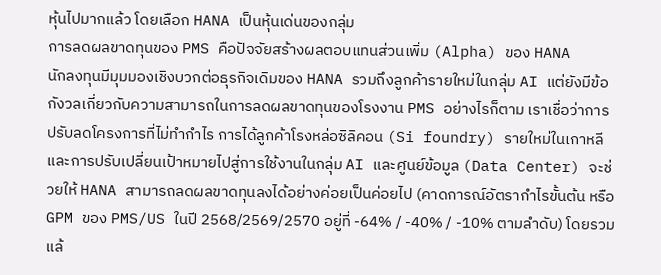หุ้นไปมากแล้ว โดยเลือก HANA เป็นหุ้นเด่นของกลุ่ม
การลดผลขาดทุนของ PMS คือปัจจัยสร้างผลตอบแทนส่วนเพิ่ม (Alpha) ของ HANA
นักลงทุนมีมุมมองเชิงบวกต่อธุรกิจเดิมของ HANA รวมถึงลูกค้ารายใหม่ในกลุ่ม AI แต่ยังมีข้อกังวลเกี่ยวกับความสามารถในการลดผลขาดทุนของโรงงาน PMS อย่างไรก็ตาม เราเชื่อว่าการปรับลดโครงการที่ไม่ทำกำไร การได้ลูกค้าโรงหล่อซิลิคอน (Si foundry) รายใหม่ในเกาหลี และการปรับเปลี่ยนเป้าหมายไปสู่การใช้งานในกลุ่ม AI และศูนย์ข้อมูล (Data Center) จะช่วยให้ HANA สามารถลดผลขาดทุนลงได้อย่างค่อยเป็นค่อยไป (คาดการณ์อัตรากำไรขั้นต้น หรือ GPM ของ PMS/US ในปี 2568/2569/2570 อยู่ที่ -64% / -40% / -10% ตามลำดับ) โดยรวมแล้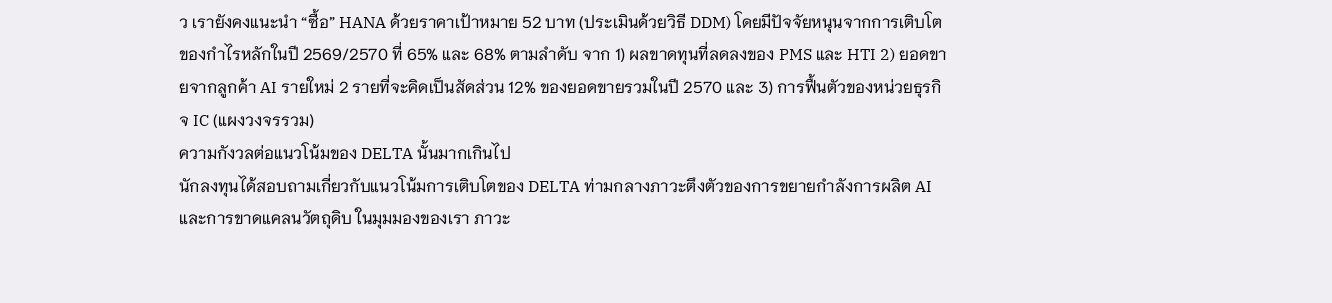ว เรายังคงแนะนำ “ซื้อ” HANA ด้วยราคาเป้าหมาย 52 บาท (ประเมินด้วยวิธี DDM) โดยมีปัจจัยหนุนจากการเติบโตของกำไรหลักในปี 2569/2570 ที่ 65% และ 68% ตามลำดับ จาก 1) ผลขาดทุนที่ลดลงของ PMS และ HTI 2) ยอดขายจากลูกค้า AI รายใหม่ 2 รายที่จะคิดเป็นสัดส่วน 12% ของยอดขายรวมในปี 2570 และ 3) การฟื้นตัวของหน่วยธุรกิจ IC (แผงวงจรรวม)
ความกังวลต่อแนวโน้มของ DELTA นั้นมากเกินไป
นักลงทุนได้สอบถามเกี่ยวกับแนวโน้มการเติบโตของ DELTA ท่ามกลางภาวะตึงตัวของการขยายกำลังการผลิต AI และการขาดแคลนวัตถุดิบ ในมุมมองของเรา ภาวะ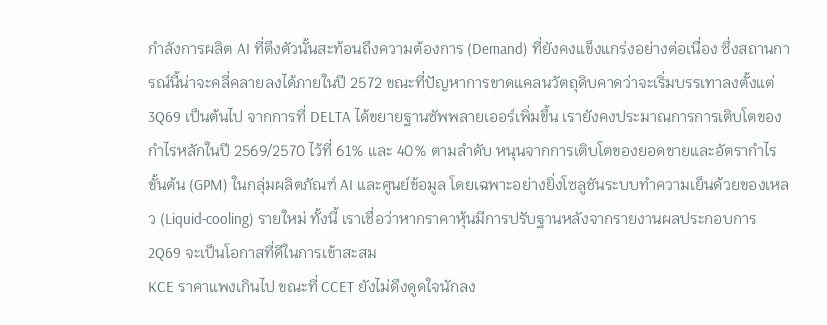กำลังการผลิต AI ที่ตึงตัวนั้นสะท้อนถึงความต้องการ (Demand) ที่ยังคงแข็งแกร่งอย่างต่อเนื่อง ซึ่งสถานการณ์นี้น่าจะคลี่คลายลงได้ภายในปี 2572 ขณะที่ปัญหาการขาดแคลนวัตถุดิบคาดว่าจะเริ่มบรรเทาลงตั้งแต่ 3Q69 เป็นต้นไป จากการที่ DELTA ได้ขยายฐานซัพพลายเออร์เพิ่มขึ้น เรายังคงประมาณการการเติบโตของกำไรหลักในปี 2569/2570 ไว้ที่ 61% และ 40% ตามลำดับ หนุนจากการเติบโตของยอดขายและอัตรากำไรขั้นต้น (GPM) ในกลุ่มผลิตภัณฑ์ AI และศูนย์ข้อมูล โดยเฉพาะอย่างยิ่งโซลูชันระบบทำความเย็นด้วยของเหลว (Liquid-cooling) รายใหม่ ทั้งนี้ เราเชื่อว่าหากราคาหุ้นมีการปรับฐานหลังจากรายงานผลประกอบการ 2Q69 จะเป็นโอกาสที่ดีในการเข้าสะสม
KCE ราคาแพงเกินไป ขณะที่ CCET ยังไม่ดึงดูดใจนักลง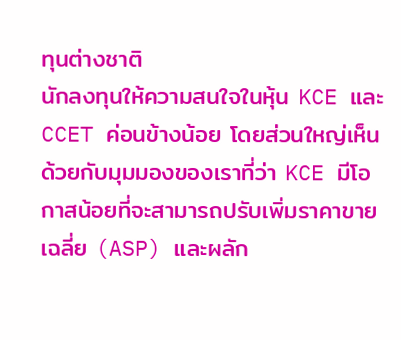ทุนต่างชาติ
นักลงทุนให้ความสนใจในหุ้น KCE และ CCET ค่อนข้างน้อย โดยส่วนใหญ่เห็นด้วยกับมุมมองของเราที่ว่า KCE มีโอกาสน้อยที่จะสามารถปรับเพิ่มราคาขายเฉลี่ย (ASP) และผลัก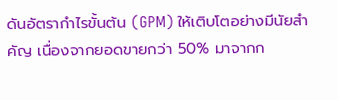ดันอัตรากำไรขั้นต้น (GPM) ให้เติบโตอย่างมีนัยสำคัญ เนื่องจากยอดขายกว่า 50% มาจากก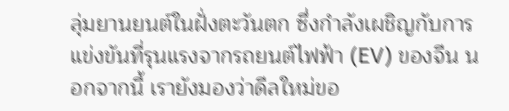ลุ่มยานยนต์ในฝั่งตะวันตก ซึ่งกำลังเผชิญกับการแข่งขันที่รุนแรงจากรถยนต์ไฟฟ้า (EV) ของจีน นอกจากนี้ เรายังมองว่าดีลใหม่ขอ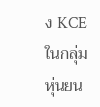ง KCE ในกลุ่มหุ่นยน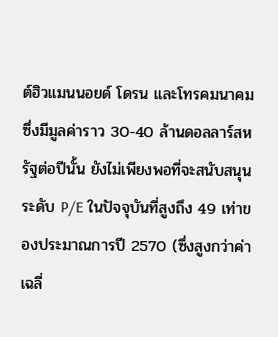ต์ฮิวแมนนอยด์ โดรน และโทรคมนาคม ซึ่งมีมูลค่าราว 30-40 ล้านดอลลาร์สหรัฐต่อปีนั้น ยังไม่เพียงพอที่จะสนับสนุนระดับ P/E ในปัจจุบันที่สูงถึง 49 เท่าของประมาณการปี 2570 (ซึ่งสูงกว่าค่าเฉลี่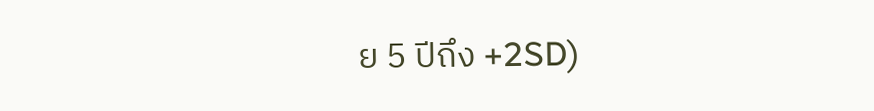ย 5 ปีถึง +2SD)